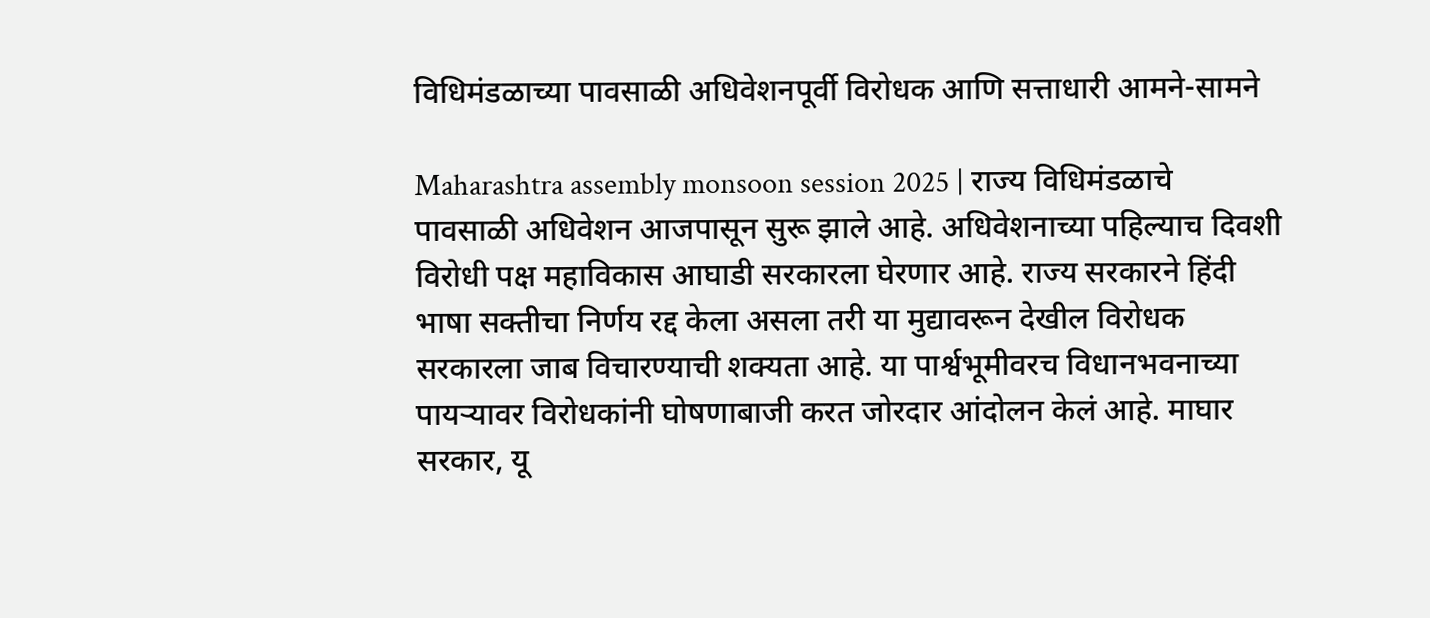विधिमंडळाच्या पावसाळी अधिवेशनपूर्वी विरोधक आणि सत्ताधारी आमने-सामने

Maharashtra assembly monsoon session 2025 | राज्य विधिमंडळाचे पावसाळी अधिवेशन आजपासून सुरू झाले आहे. अधिवेशनाच्या पहिल्याच दिवशी विरोधी पक्ष महाविकास आघाडी सरकारला घेरणार आहे. राज्य सरकारने हिंदी भाषा सक्तीचा निर्णय रद्द केला असला तरी या मुद्यावरून देखील विरोधक सरकारला जाब विचारण्याची शक्यता आहे. या पार्श्वभूमीवरच विधानभवनाच्या पायऱ्यावर विरोधकांनी घोषणाबाजी करत जोरदार आंदोलन केलं आहे. माघार सरकार, यू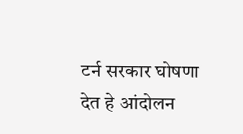टर्न सरकार घोषणा देत हे आंदोलन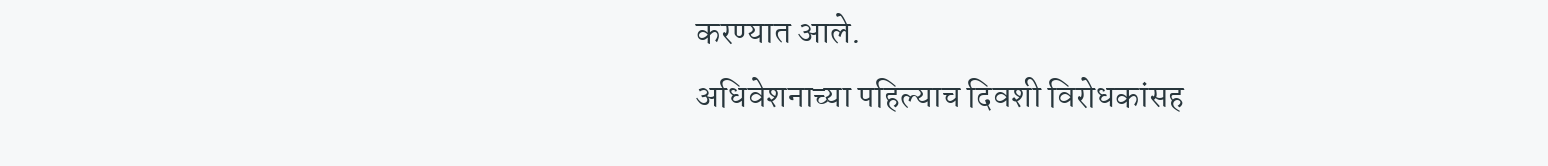करण्यात आले.
अधिवेशनाच्या पहिल्याच दिवशी विरोधकांसह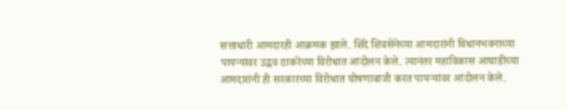सत्ताधारी आमदारही आक्रमक झाले. शिंदे शिवसेनेच्या आमदारांनी विधानभवनाच्या पायऱ्यांवर उद्धव ठाकरेंच्या विरोधात आंदोलन केले. त्यानंतर महाविकास आघाडीच्या आमदारांनी ही सरकारच्या विरोधात घोषणाबाजी करत पायऱ्यांवर आंदोलन केले.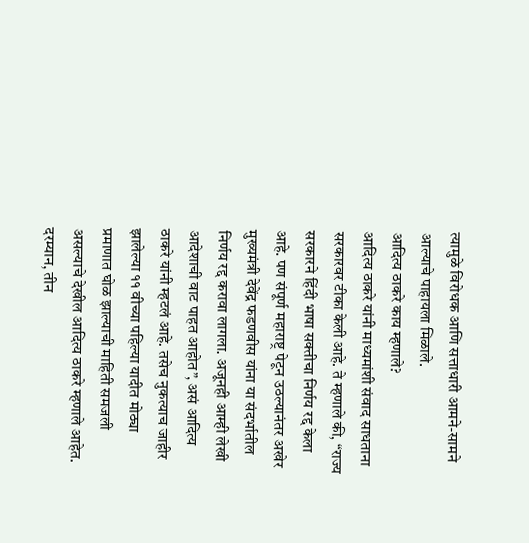त्यामुळे विरोधक आणि सत्ताधारी आमने-सामने आल्याचे पाहायला मिळाले.
आदित्य ठाकरे काय म्हणाले?
आदित्य ठाकरे यांनी माध्यमांशी संवाद साधताना सरकारवर टीका केली आहे. ते म्हणाले की, “राज्य सरकारने हिंदी भाषा सक्तीचा निर्णय रद्द केला आहे. पण संपूर्ण महाराष्ट्र पेटून उठल्यानंतर अखेर मुख्यमंत्री देवेंद्र फडणवीस यांना या संदर्भातील निर्णय रद्द करावा लागला. अजूनही आम्ही लेखी आदेशाची वाट पाहत आहोत”, असं आदित्य ठाकरे यांनी म्हटलं आहे. तसेच नुकत्याच जाहीर झालेल्या ११ वीच्या पहिल्या यादीत मोठ्या प्रमाणात घोळ झाल्याची माहिती समजली असल्याचे देखील आदित्य ठाकरे म्हणाले आहेत.
दरम्यान, तीन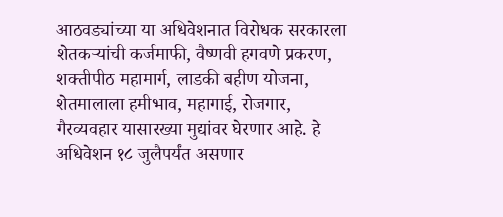आठवड्यांच्या या अधिवेशनात विरोधक सरकारला शेतकऱ्यांची कर्जमाफी, वैष्णवी हगवणे प्रकरण, शक्तीपीठ महामार्ग, लाडकी बहीण योजना, शेतमालाला हमीभाव, महागाई, रोजगार, गैरव्यवहार यासारख्या मुद्यांवर घेरणार आहे. हे अधिवेशन १८ जुलैपर्यंत असणार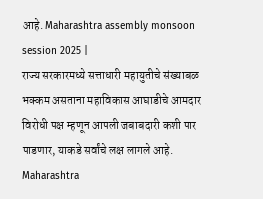आहे. Maharashtra assembly monsoon session 2025 |
राज्य सरकारमध्ये सत्ताधारी महायुतीचे संख्याबळ भक्कम असताना महाविकास आघाडीचे आमदार विरोधी पक्ष म्हणून आपली जबाबदारी कशी पार पाडणार, याकडे सर्वांचे लक्ष लागले आहे. Maharashtra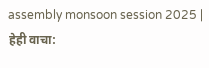assembly monsoon session 2025 |
हेही वाचा: